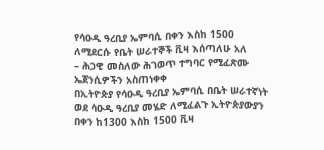የሳዑዲ ዓረቢያ ኤምባሲ በቀን እስከ 1500 ለሚደርሱ የቤት ሠራተኞች ቪዛ እሰጣለሁ አለ
– ሕጋዊ መስለው ሕገወጥ ተግባር የሚፈጽሙ ኤጀንሲዎችን አስጠነቀቀ
በኢትዮጵያ የሳዑዲ ዓረቢያ ኤምባሲ በቤት ሠራተኛነት ወደ ሳዑዲ ዓረቢያ መሄድ ለሚፈልጉ ኢትዮጵያውያን በቀን ከ1300 እስከ 1500 ቪዛ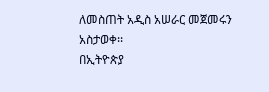ለመስጠት አዲስ አሠራር መጀመሩን አስታወቀ፡፡
በኢትዮጵያ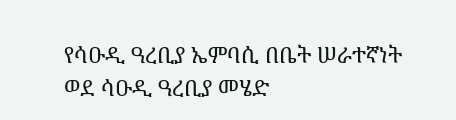የሳዑዲ ዓረቢያ ኤምባሲ በቤት ሠራተኛነት ወደ ሳዑዲ ዓረቢያ መሄድ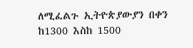ለሚፈልጉ ኢትዮጵያውያን በቀን ከ1300 እስከ 1500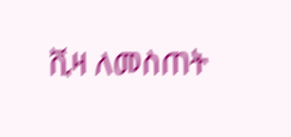ቪዛ ለመስጠት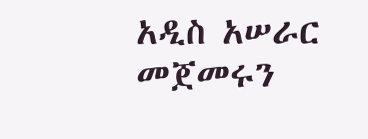አዲስ አሠራር መጀመሩን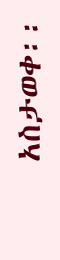አስታወቀ፡፡